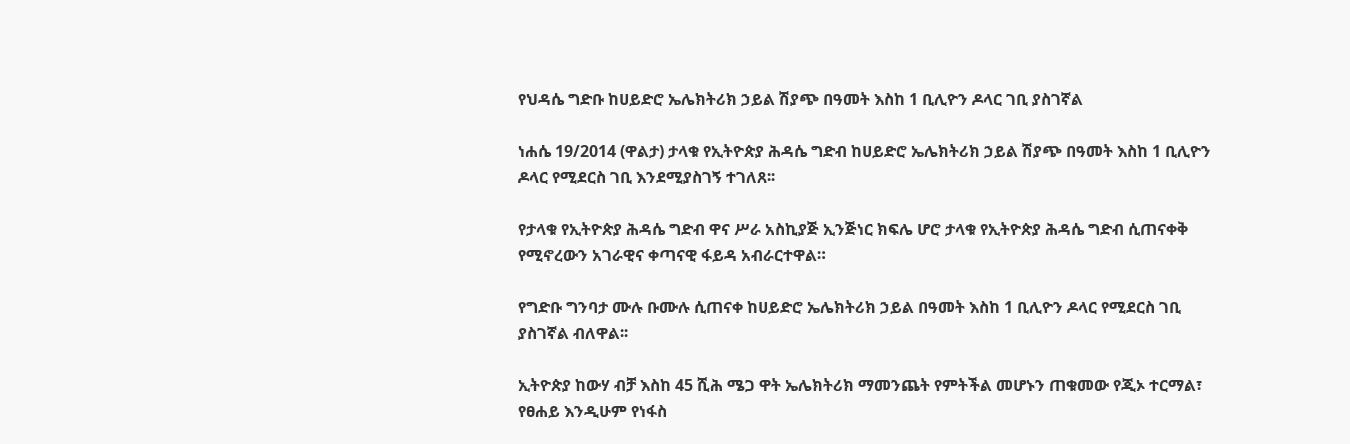የህዳሴ ግድቡ ከሀይድሮ ኤሌክትሪክ ኃይል ሽያጭ በዓመት እስከ 1 ቢሊዮን ዶላር ገቢ ያስገኛል

ነሐሴ 19/2014 (ዋልታ) ታላቁ የኢትዮጵያ ሕዳሴ ግድብ ከሀይድሮ ኤሌክትሪክ ኃይል ሽያጭ በዓመት እስከ 1 ቢሊዮን ዶላር የሚደርስ ገቢ እንደሚያስገኝ ተገለጸ፡፡

የታላቁ የኢትዮጵያ ሕዳሴ ግድብ ዋና ሥራ አስኪያጅ ኢንጅነር ክፍሌ ሆሮ ታላቁ የኢትዮጵያ ሕዳሴ ግድብ ሲጠናቀቅ የሚኖረውን አገራዊና ቀጣናዊ ፋይዳ አብራርተዋል።

የግድቡ ግንባታ ሙሉ ቡሙሉ ሲጠናቀ ከሀይድሮ ኤሌክትሪክ ኃይል በዓመት እስከ 1 ቢሊዮን ዶላር የሚደርስ ገቢ ያስገኛል ብለዋል፡፡

ኢትዮጵያ ከውሃ ብቻ እስከ 45 ሺሕ ሜጋ ዋት ኤሌክትሪክ ማመንጨት የምትችል መሆኑን ጠቁመው የጂኦ ተርማል፣ የፀሐይ እንዲሁም የነፋስ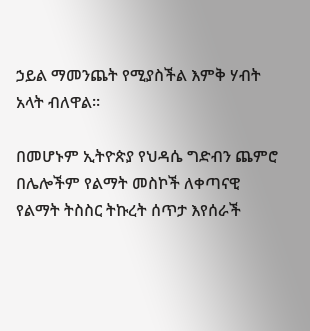ኃይል ማመንጨት የሚያስችል እምቅ ሃብት አላት ብለዋል።

በመሆኑም ኢትዮጵያ የህዳሴ ግድብን ጨምሮ በሌሎችም የልማት መስኮች ለቀጣናዊ የልማት ትስስር ትኩረት ሰጥታ እየሰራች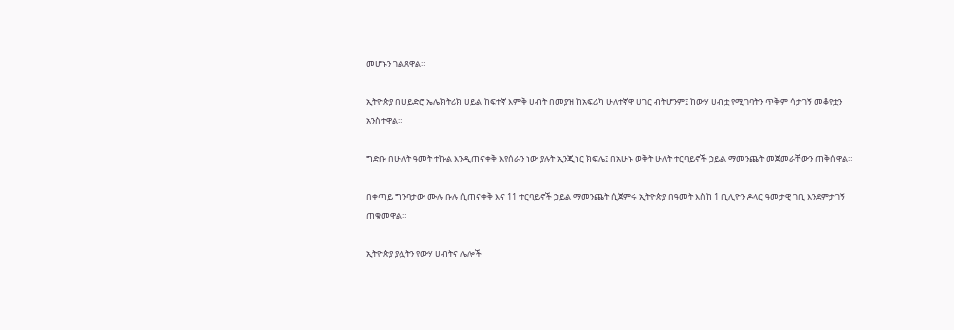መሆኑን ገልጸዋል።

ኢትዮጵያ በሀይድሮ ኤሌክትሪክ ሀይል ከፍተኛ እምቅ ሀብት በመያዝ ከአፍሪካ ሁለተኛዋ ሀገር ብትሆንም፤ ከውሃ ሀብቷ የሚገባትን ጥቅም ሳታገኝ መቆየቷን አንስተዋል።

ግድቡ በሁለት ዓመት ተኩል እንዲጠናቀቅ እየሰራን ነው ያሉት ኢንጂነር ክፍሌ፤ በአሁኑ ወቅት ሁለት ተርባይኖች ኃይል ማመንጨት መጀመራቸውን ጠቅሰዋል።

በቀጣይ ግንባታው ሙሉ ቡሉ ሲጠናቀቅ እና 11 ተርባይኖች ኃይል ማመንጨት ሲጀምሩ ኢትዮጵያ በዓመት እስከ 1 ቢሊዮን ዶላር ዓመታዊ ገቢ እንደምታገኝ ጠቁመዋል።

ኢትዮጵያ ያሏትን የውሃ ሀብትና ሌሎች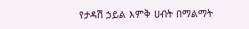የታዳሽ ኃይል እምቅ ሀብት በማልማት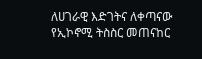ለሀገራዊ እድገትና ለቀጣናው የኢኮኖሚ ትስስር መጠናከር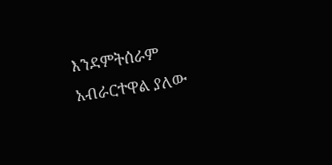እንደምትሰራም አብራርተዋል ያለው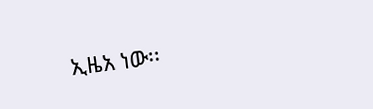ኢዜአ ነው፡፡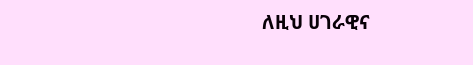ለዚህ ሀገራዊና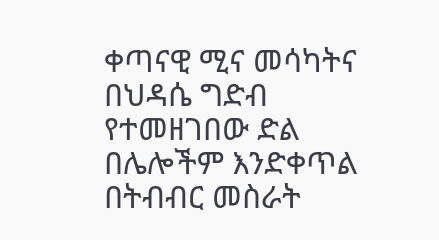ቀጣናዊ ሚና መሳካትና በህዳሴ ግድብ የተመዘገበው ድል በሌሎችም እንድቀጥል በትብብር መስራት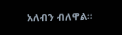አለብን ብለዋል።